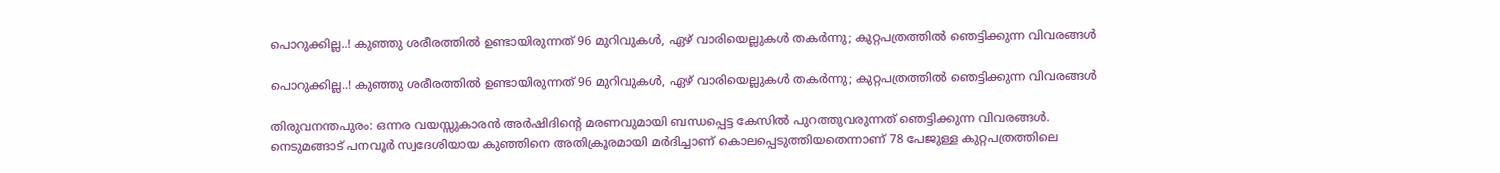പൊറുക്കില്ല..! കുഞ്ഞു ശരീരത്തിൽ ഉണ്ടായിരുന്നത് 96 മുറിവുകൾ, ഏഴ് വാരിയെല്ലുകൾ തകർന്നു; കുറ്റപത്രത്തിൽ ഞെട്ടിക്കുന്ന വിവരങ്ങൾ

പൊറുക്കില്ല..! കുഞ്ഞു ശരീരത്തിൽ ഉണ്ടായിരുന്നത് 96 മുറിവുകൾ, ഏഴ് വാരിയെല്ലുകൾ തകർന്നു; കുറ്റപത്രത്തിൽ ഞെട്ടിക്കുന്ന വിവരങ്ങൾ

തിരുവനന്തപുരം: ഒന്നര വയസ്സുകാരൻ അർഷിദിന്റെ മരണവുമായി ബന്ധപ്പെട്ട കേസിൽ പുറത്തുവരുന്നത് ഞെട്ടിക്കുന്ന വിവരങ്ങൾ. നെടുമങ്ങാട് പനവൂർ സ്വദേശിയായ കുഞ്ഞിനെ അതിക്രൂരമായി മർദിച്ചാണ് കൊലപ്പെടുത്തിയതെന്നാണ് 78 പേജുള്ള കുറ്റപത്രത്തിലെ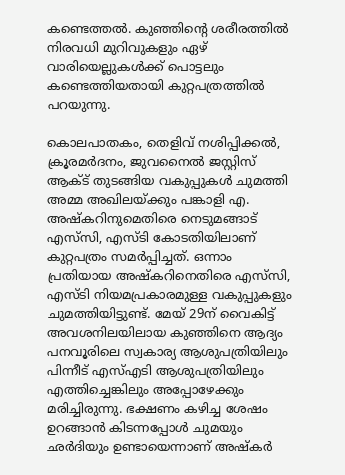കണ്ടെത്തൽ. കുഞ്ഞിന്റെ ശരീരത്തിൽ നിരവധി മുറിവുകളും ഏഴ് വാരിയെല്ലുകൾക്ക് പൊട്ടലും കണ്ടെത്തിയതായി കുറ്റപത്രത്തിൽ പറയുന്നു.

കൊലപാതകം, തെളിവ് നശിപ്പിക്കൽ, ക്രൂരമർദനം, ജുവനൈൽ ജസ്റ്റിസ് ആക്ട് തുടങ്ങിയ വകുപ്പുകൾ ചുമത്തി അമ്മ അഖിലയ്ക്കും പങ്കാളി എ. അഷ്‌കറിനുമെതിരെ നെടുമങ്ങാട് എസ്‌സി, എസ്ടി കോടതിയിലാണ് കുറ്റപത്രം സമർപ്പിച്ചത്. ഒന്നാം പ്രതിയായ അഷ്‌കറിനെതിരെ എസ്‌സി, എസ്ടി നിയമപ്രകാരമുള്ള വകുപ്പുകളും ചുമത്തിയിട്ടുണ്ട്. മേയ് 29ന് വൈകിട്ട് അവശനിലയിലായ കുഞ്ഞിനെ ആദ്യം പനവൂരിലെ സ്വകാര്യ ആശുപത്രിയിലും പിന്നീട് എസ്എടി ആശുപത്രിയിലും എത്തിച്ചെങ്കിലും അപ്പോഴേക്കും മരിച്ചിരുന്നു. ഭക്ഷണം കഴിച്ച ശേഷം ഉറങ്ങാൻ കിടന്നപ്പോൾ ചുമയും ഛർദിയും ഉണ്ടായെന്നാണ് അഷ്‌കർ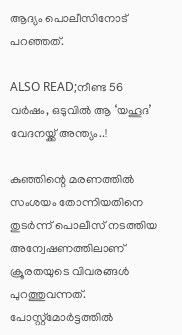ആദ്യം പൊലീസിനോട് പറഞ്ഞത്.

ALSO READ;നീണ്ട 56 വർഷം, ഒടുവിൽ ആ ‘യഹൂദ’ വേദനയ്ക്ക് അന്ത്യം..!

കുഞ്ഞിന്റെ മരണത്തിൽ സംശയം തോന്നിയതിനെ തുടർന്ന് പൊലീസ് നടത്തിയ അന്വേഷണത്തിലാണ് ക്രൂരതയുടെ വിവരങ്ങൾ പുറത്തുവന്നത്. പോസ്റ്റ്മോർട്ടത്തിൽ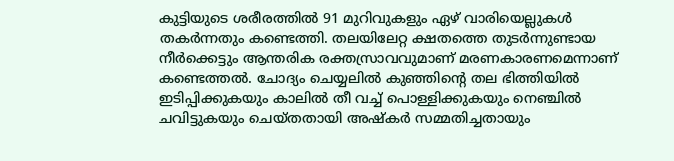കുട്ടിയുടെ ശരീരത്തിൽ 91 മുറിവുകളും ഏഴ് വാരിയെല്ലുകൾ തകർന്നതും കണ്ടെത്തി. തലയിലേറ്റ ക്ഷതത്തെ തുടർന്നുണ്ടായ നീർക്കെട്ടും ആന്തരിക രക്തസ്രാവവുമാണ് മരണകാരണമെന്നാണ് കണ്ടെത്തൽ. ചോദ്യം ചെയ്യലിൽ കുഞ്ഞിന്റെ തല ഭിത്തിയിൽ ഇടിപ്പിക്കുകയും കാലിൽ തീ വച്ച് പൊള്ളിക്കുകയും നെഞ്ചിൽ ചവിട്ടുകയും ചെയ്തതായി അഷ്‌കർ സമ്മതിച്ചതായും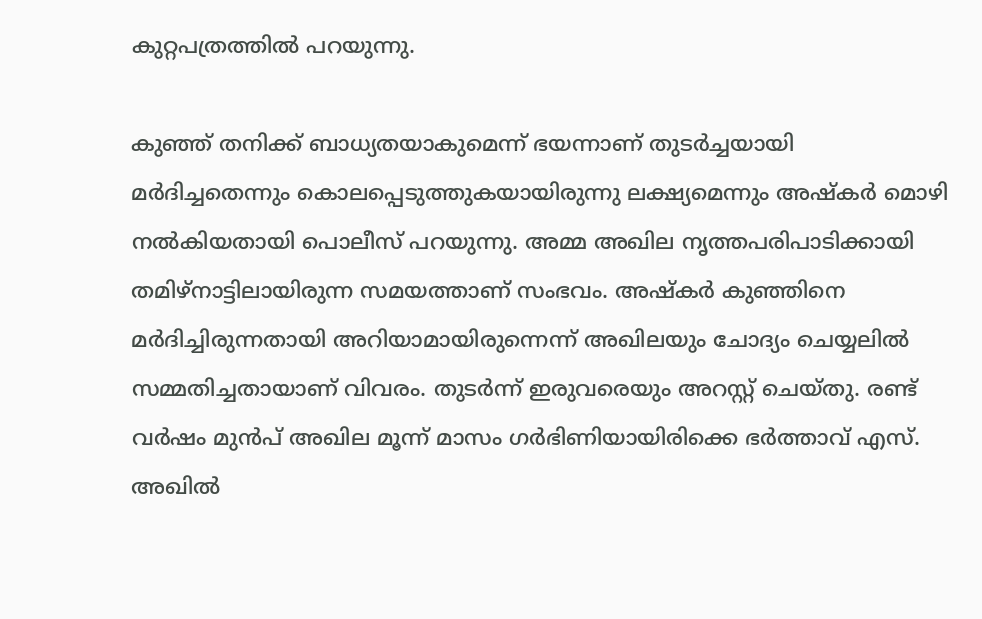കുറ്റപത്രത്തിൽ പറയുന്നു.

കുഞ്ഞ് തനിക്ക് ബാധ്യതയാകുമെന്ന് ഭയന്നാണ് തുടർച്ചയായി മർദിച്ചതെന്നും കൊലപ്പെടുത്തുകയായിരുന്നു ലക്ഷ്യമെന്നും അഷ്‌കർ മൊഴി നൽകിയതായി പൊലീസ് പറയുന്നു. അമ്മ അഖില നൃത്തപരിപാടിക്കായി തമിഴ്നാട്ടിലായിരുന്ന സമയത്താണ് സംഭവം. അഷ്‌കർ കുഞ്ഞിനെ മർദിച്ചിരുന്നതായി അറിയാമായിരുന്നെന്ന് അഖിലയും ചോദ്യം ചെയ്യലിൽ സമ്മതിച്ചതായാണ് വിവരം. തുടർന്ന് ഇരുവരെയും അറസ്റ്റ് ചെയ്തു. രണ്ട് വർഷം മുൻപ് അഖില മൂന്ന് മാസം ഗർഭിണിയായിരിക്കെ ഭർത്താവ് എസ്. അഖിൽ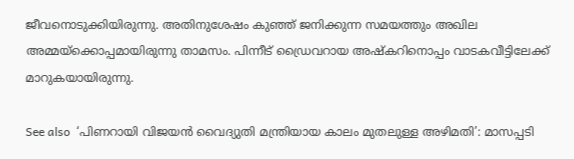ജീവനൊടുക്കിയിരുന്നു. അതിനുശേഷം കുഞ്ഞ് ജനിക്കുന്ന സമയത്തും അഖില അമ്മയ്ക്കൊപ്പമായിരുന്നു താമസം. പിന്നീട് ഡ്രൈവറായ അഷ്‌കറിനൊപ്പം വാടകവീട്ടിലേക്ക് മാറുകയായിരുന്നു.

See also  ‘പിണറായി വിജയൻ വൈദ്യുതി മന്ത്രിയായ കാലം മുതലുള്ള അഴിമതി’: മാസപ്പടി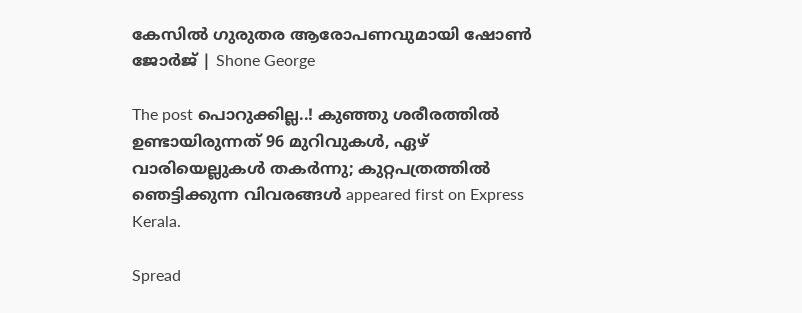കേസിൽ ഗുരുതര ആരോപണവുമായി ഷോൺ ജോർജ് | Shone George

The post പൊറുക്കില്ല..! കുഞ്ഞു ശരീരത്തിൽ ഉണ്ടായിരുന്നത് 96 മുറിവുകൾ, ഏഴ് വാരിയെല്ലുകൾ തകർന്നു; കുറ്റപത്രത്തിൽ ഞെട്ടിക്കുന്ന വിവരങ്ങൾ appeared first on Express Kerala.

Spread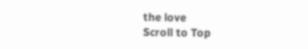the love
Scroll to Top